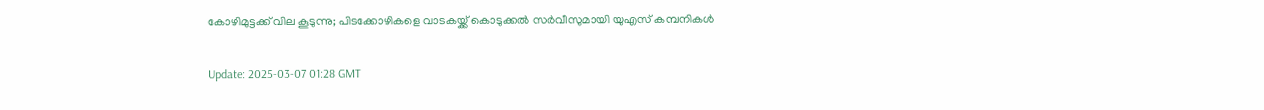കോഴിമുട്ടക്ക് വില കൂടുന്നു; പിടക്കോഴികളെ വാടകയ്ക്ക് കൊടുക്കല്‍ സര്‍വീസുമായി യുഎസ് കമ്പനികള്‍

Update: 2025-03-07 01:28 GMT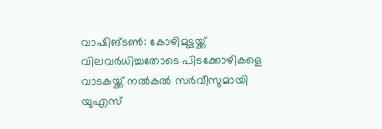വാഷിങ്ടണ്‍: കോഴിമുട്ടയ്ക്ക് വിലവര്‍ധിച്ചതോടെ പിടക്കോഴികളെ വാടകയ്ക്ക് നല്‍കല്‍ സര്‍വീസുമായി യുഎസ്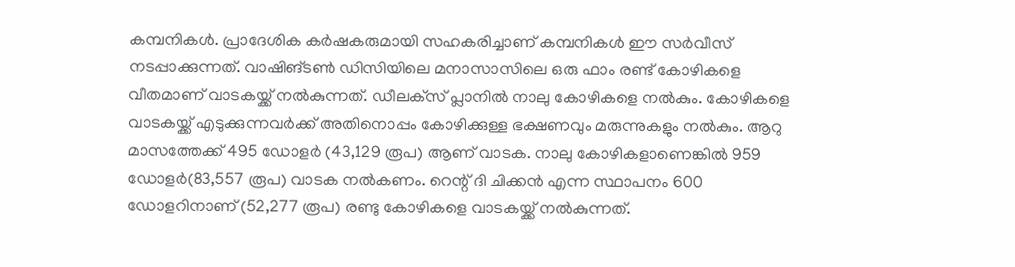കമ്പനികള്‍. പ്രാദേശിക കര്‍ഷകരുമായി സഹകരിച്ചാണ് കമ്പനികള്‍ ഈ സര്‍വീസ് നടപ്പാക്കുന്നത്. വാഷിങ്ടണ്‍ ഡിസിയിലെ മനാസാസിലെ ഒരു ഫാം രണ്ട് കോഴികളെ വീതമാണ് വാടകയ്ക്ക് നല്‍കുന്നത്. ഡീലക്‌സ് പ്ലാനില്‍ നാലു കോഴികളെ നല്‍കും. കോഴികളെ വാടകയ്ക്ക് എടുക്കുന്നവര്‍ക്ക് അതിനൊപ്പം കോഴിക്കുള്ള ഭക്ഷണവും മരുന്നുകളും നല്‍കും. ആറു മാസത്തേക്ക് 495 ഡോളര്‍ (43,129 രൂപ) ആണ് വാടക. നാലു കോഴികളാണെങ്കില്‍ 959 ഡോളര്‍(83,557 രൂപ) വാടക നല്‍കണം. റെന്റ് ദി ചിക്കന്‍ എന്ന സ്ഥാപനം 600 ഡോളറിനാണ് (52,277 രൂപ) രണ്ടു കോഴികളെ വാടകയ്ക്ക് നല്‍കുന്നത്.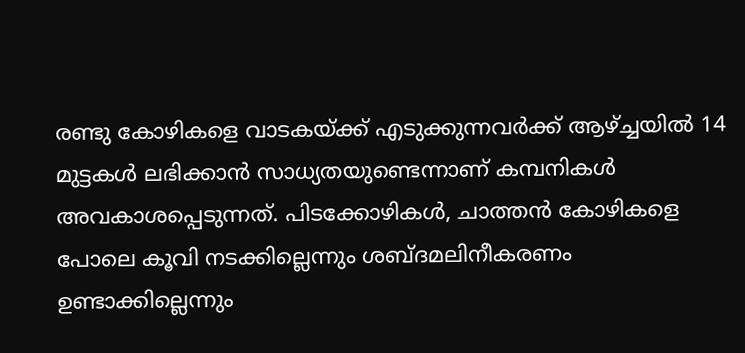രണ്ടു കോഴികളെ വാടകയ്ക്ക് എടുക്കുന്നവര്‍ക്ക് ആഴ്ച്ചയില്‍ 14 മുട്ടകള്‍ ലഭിക്കാന്‍ സാധ്യതയുണ്ടെന്നാണ് കമ്പനികള്‍ അവകാശപ്പെടുന്നത്. പിടക്കോഴികള്‍, ചാത്തന്‍ കോഴികളെ പോലെ കൂവി നടക്കില്ലെന്നും ശബ്ദമലിനീകരണം ഉണ്ടാക്കില്ലെന്നും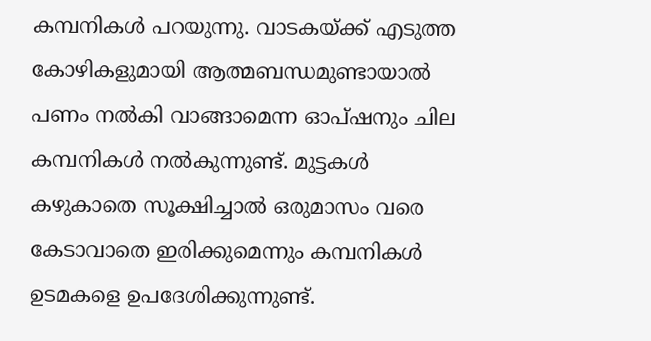കമ്പനികള്‍ പറയുന്നു. വാടകയ്ക്ക് എടുത്ത കോഴികളുമായി ആത്മബന്ധമുണ്ടായാല്‍ പണം നല്‍കി വാങ്ങാമെന്ന ഓപ്ഷനും ചില കമ്പനികള്‍ നല്‍കുന്നുണ്ട്. മുട്ടകള്‍ കഴുകാതെ സൂക്ഷിച്ചാല്‍ ഒരുമാസം വരെ കേടാവാതെ ഇരിക്കുമെന്നും കമ്പനികള്‍ ഉടമകളെ ഉപദേശിക്കുന്നുണ്ട്.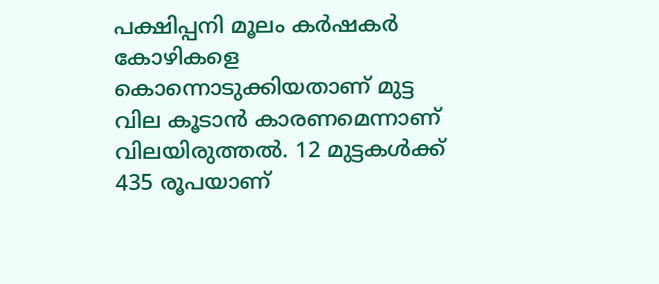പക്ഷിപ്പനി മൂലം കര്‍ഷകര്‍ കോഴികളെ കൊന്നൊടുക്കിയതാണ് മുട്ട വില കൂടാന്‍ കാരണമെന്നാണ് വിലയിരുത്തല്‍. 12 മുട്ടകള്‍ക്ക് 435 രൂപയാണ്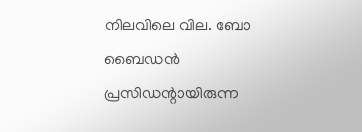നിലവിലെ വില. ബോ ബൈഡന്‍ പ്രസിഡന്റായിരുന്ന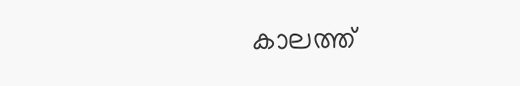കാലത്ത്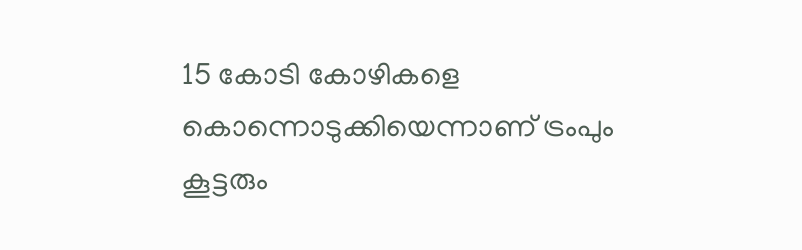15 കോടി കോഴികളെ കൊന്നൊടുക്കിയെന്നാണ് ട്രംപും കൂട്ടരും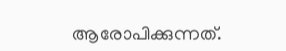ആരോപിക്കുന്നത്.